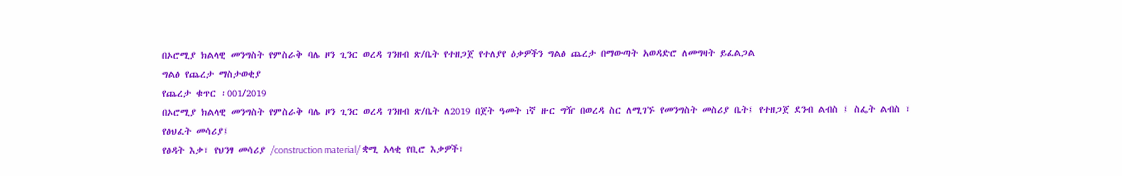በኦሮሚያ ክልላዊ መንግስት የምስራቅ ባሌ ዞን ጊንር ወረዳ ገንዘብ ጽ/ቤት የተዘጋጀ የተለያየ ዕቃዎችን ግልፅ ጨረታ በማውጣት አወዳድሮ ለመግዛት ይፈልጋል
ግልፅ የጨረታ ማስታወቂያ
የጨረታ ቁጥር ፡001/2019
በኦሮሚያ ክልላዊ መንግስት የምስራቅ ባሌ ዞን ጊንር ወረዳ ገንዘብ ጽ/ቤት ለ2019 በጀት ዓመት ıኛ ዙር ግዥ በወረዳ ስር ለሚገኙ የመንግስት መስሪያ ቤት፤ የተዘጋጀ ደንብ ልብስ ፤ ስፌት ልብስ ፣ የፅህፈት መሳሪያ፤
የፅዳት እቃ፣ የህንፃ መሳሪያ /construction material/ ቋሚ አላቂ የቢሮ እቃዎች፣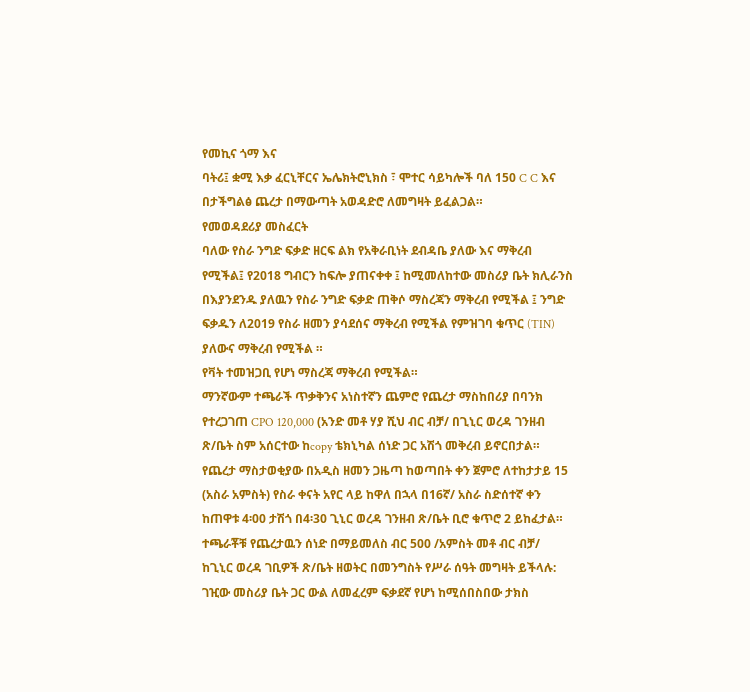የመኪና ጎማ እና
ባትሪ፤ ቋሚ እቃ ፈርኒቸርና ኤሌክትሮኒክስ ፣ ሞተር ሳይካሎች ባለ 150 C C እና በታችግልፅ ጨረታ በማውጣት አወዳድሮ ለመግዛት ይፈልጋል።
የመወዳደሪያ መስፈርት
ባለው የስራ ንግድ ፍቃድ ዘርፍ ልክ የአቅራቢነት ደብዳቤ ያለው እና ማቅረብ የሚችል፤ የ2018 ግብርን ከፍሎ ያጠናቀቀ ፤ ከሚመለከተው መስሪያ ቤት ክሊራንስ በእያንደንዱ ያለዉን የስራ ንግድ ፍቃድ ጠቅሶ ማስረጃን ማቅረብ የሚችል ፤ ንግድ ፍቃዱን ለ2019 የስራ ዘመን ያሳደሰና ማቅረብ የሚችል የምዝገባ ቁጥር (TIN) ያለውና ማቅረብ የሚችል ።
የቫት ተመዝጋቢ የሆነ ማስረጃ ማቅረብ የሚችል።
ማንኛውም ተጫራች ጥቃቅንና አነስተኛን ጨምሮ የጨረታ ማስከበሪያ በባንክ የተረጋገጠ CPO 120,000 (አንድ መቶ ሃያ ሺህ ብር ብቻ/ በጊኒር ወረዳ ገንዘብ ጽ/ቤት ስም አሰርተው ከcopy ቴክኒካል ሰነድ ጋር አሽጎ መቅረብ ይኖርበታል።
የጨረታ ማስታወቂያው በአዲስ ዘመን ጋዜጣ ከወጣበት ቀን ጀምሮ ለተከታታይ 15 (አስራ አምስት) የስራ ቀናት አየር ላይ ከዋለ በኋላ በ16ኛ/ አስራ ስድሰተኛ ቀን ከጠዋቱ 4፡00 ታሽጎ በ4፡30 ጊኒር ወረዳ ገንዘብ ጽ/ቤት ቢሮ ቁጥሮ 2 ይከፈታል።
ተጫራቾቹ የጨረታዉን ሰነድ በማይመለስ ብር 500 /አምስት መቶ ብር ብቻ/ ከጊኒር ወረዳ ገቢዎች ጽ/ቤት ዘወትር በመንግስት የሥራ ሰዓት መግዛት ይችላሉ:
ገዢው መስሪያ ቤት ጋር ውል ለመፈረም ፍቃደኛ የሆነ ከሚሰበስበው ታክስ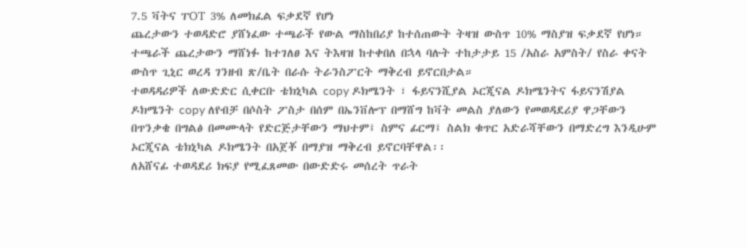7.5 ቫትና ፐOT 3% ለመክፈል ፍቃደኛ የሆነ
ጨረታውን ተወዳድሮ ያሸነፈው ተጫራች የውል ማስከበሪያ ከተሰጠውት ትዛዝ ውስጥ 10% ማስያዝ ፍቃደኛ የሆነ።
ተጫራች ጨረታውን ማሸነፉ ከተገለፀ እና ትእዛዝ ከተቀበለ በኋላ ባሉት ተከታታይ 15 /አስራ አምስት/ የስራ ቀናት ውስጥ ጊኒር ወረዳ ገንዘብ ጽ/ቤት በራሱ ትራንስፖርት ማቅረብ ይኖርበታል።
ተወዳዳሪዎች ለውድድር ሲቀርቡ ቴክኒካል copy ዶክሜንት ፣ ፋይናንሺያል ኦርጂናል ዶክሜንትና ፋይናንሽያል ዶክሜንት copy ለየብቻ በሶስት ፖስታ በሰም በኤንቨሎፕ በማሸግ ከቫት መልስ ያለውን የመወዳደሪያ ዋጋቸውን በጥንቃቄ በግልፅ በመሙላት የድርጅታቸውን ማህተም፤ ስምና ፊርማ፤ ስልክ ቁጥር አድራሻቸውን በማድረግ እንዲሁም ኦርጂናል ቴክኒካል ዶክሜንት በአጀቾ በማያዝ ማቅረብ ይኖርባቸዋል፡፡
ለአሸናፊ ተወዳደሪ ክፍያ የሚፈጸመው በውድድሩ መሰረት ጥራት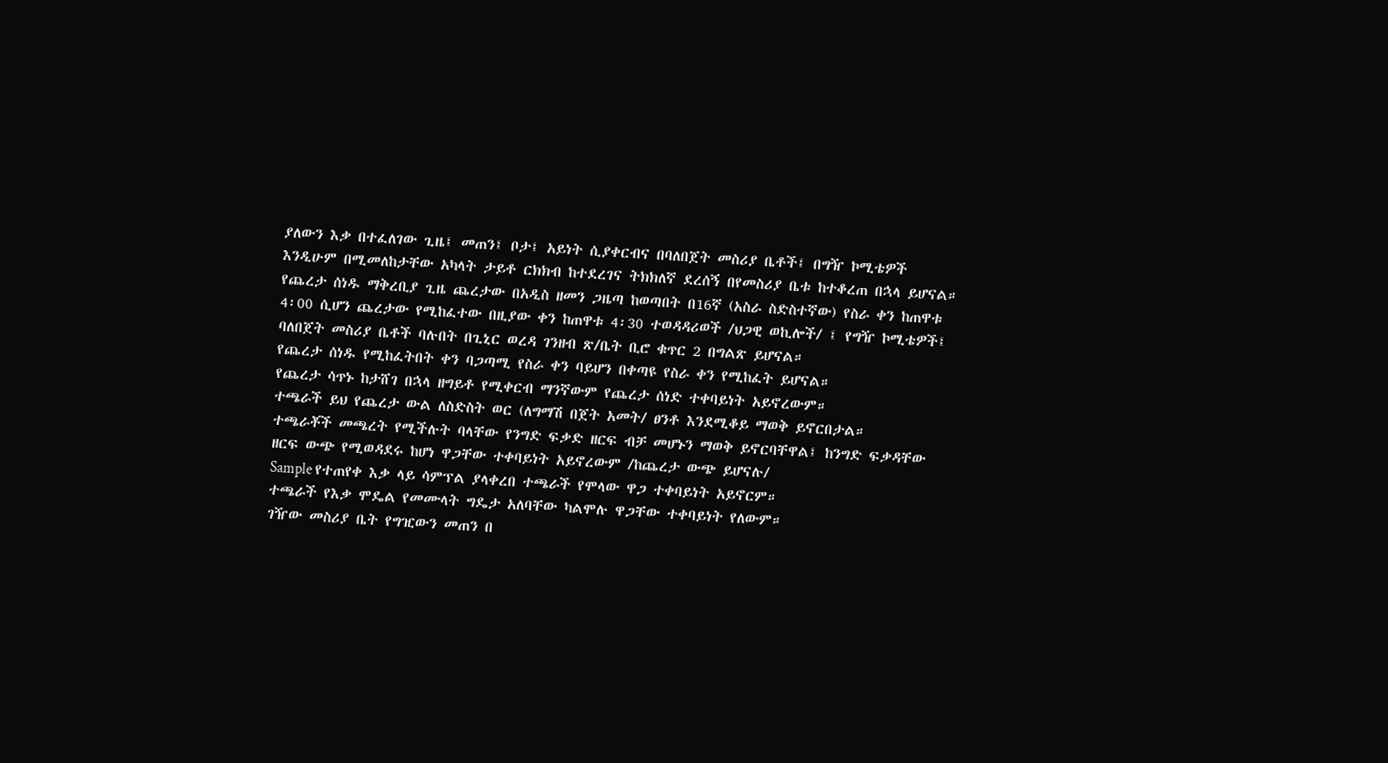ያለውን እቃ በተፈለገው ጊዜ፤ መጠን፤ ቦታ፤ አይነት ሲያቀርብና በባለበጀት መስሪያ ቤቶች፤ በግዥ ኮሚቴዎች እንዲሁም በሚመለከታቸው አካላት ታይቶ ርክክብ ከተደረገና ትክክለኛ ደረሰኝ በየመስሪያ ቤቱ ከተቆረጠ በኋላ ይሆናል።
የጨረታ ሰነዱ ማቅረቢያ ጊዜ ጨረታው በአዲስ ዘመን ጋዜጣ ከወጣበት በ16ኛ (አስራ ስድስተኛው) የስራ ቀን ከጠዋቱ 4፡00 ሲሆን ጨረታው የሚከፈተው በዚያው ቀን ከጠዋቱ 4፡30 ተወዳዳሪወች /ህጋዊ ወኪሎች/ ፤ የግዥ ኮሚቴዎች፤ ባለበጀት መስሪያ ቤቶች ባሉበት በጊኒር ወረዳ ገንዘብ ጽ/ቤት ቢሮ ቁጥር 2 በግልጽ ይሆናል።
የጨረታ ሰነዱ የሚከፈትበት ቀን ባጋጣሚ የስራ ቀን ባይሆን በቀጣዩ የስራ ቀን የሚከፈት ይሆናል።
የጨረታ ሳጥኑ ከታሸገ በኋላ ዘግይቶ የሚቀርብ ማንኛውም የጨረታ ሰነድ ተቀባይነት አይኖረውም።
ተጫራች ይህ የጨረታ ውል ለስድስት ወር (ለግማሽ በጀት አመት/ ፀንቶ እንደሚቆይ ማወቅ ይኖርበታል።
ተጫራቾች መጫረት የሚችሉት ባላቸው የንግድ ፍቃድ ዘርፍ ብቻ መሆኑን ማወቅ ይኖርባቸዋል፤ ከንግድ ፍቃዳቸው ዘርፍ ውጭ የሚወዳደሩ ከሆነ ዋጋቸው ተቀባይነት አይኖረውም /ከጨረታ ውጭ ይሆናሉ/
Sample የተጠየቀ እቃ ላይ ሳምፕል ያላቀረበ ተጫራች የሞላው ዋጋ ተቀባይነት አይኖርም።
ተጫራች የእቃ ሞዴል የመሙላት ግዴታ አለባቸው ካልሞሉ ዋጋቸው ተቀባይነት የለውም።
ገዥው መስሪያ ቤት የግዢውን መጠን በ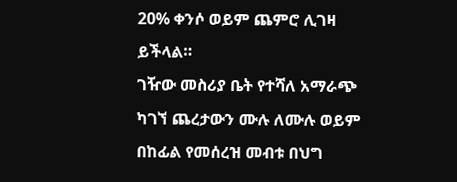20% ቀንሶ ወይም ጨምሮ ሊገዛ ይችላል።
ገዥው መስሪያ ቤት የተሻለ አማራጭ ካገኘ ጨረታውን ሙሉ ለሙሉ ወይም በከፊል የመሰረዝ መብቱ በህግ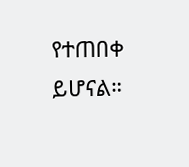የተጠበቀ ይሆናል።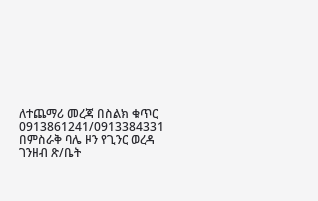ለተጨማሪ መረጃ በስልክ ቁጥር 0913861241/0913384331
በምስራቅ ባሌ ዞን የጊንር ወረዳ ገንዘብ ጽ/ቤት